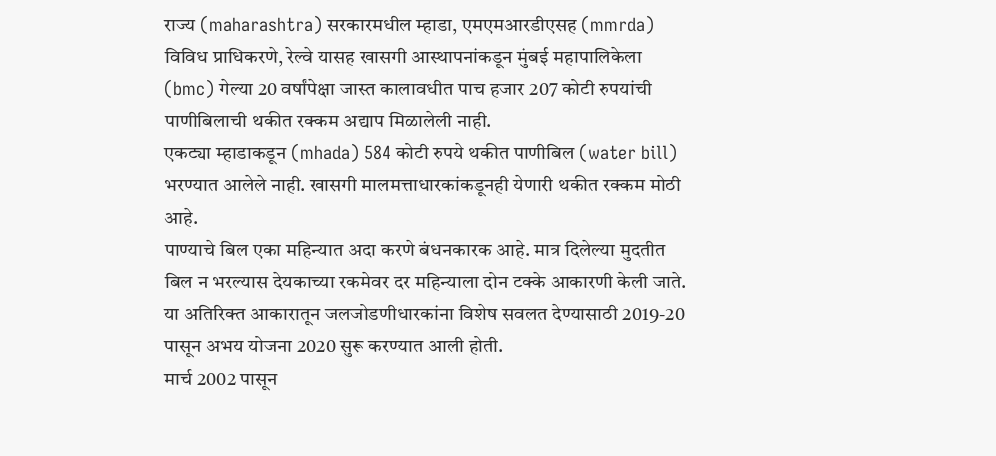राज्य (maharashtra) सरकारमधील म्हाडा, एमएमआरडीएसह (mmrda) विविध प्राधिकरणे, रेल्वे यासह खासगी आस्थापनांकडून मुंबई महापालिकेला (bmc) गेल्या 20 वर्षांपेक्षा जास्त कालावधीत पाच हजार 207 कोटी रुपयांची पाणीबिलाची थकीत रक्कम अद्याप मिळालेली नाही.
एकट्या म्हाडाकडून (mhada) 584 कोटी रुपये थकीत पाणीबिल (water bill) भरण्यात आलेले नाही. खासगी मालमत्ताधारकांकडूनही येणारी थकीत रक्कम मोठी आहे.
पाण्याचे बिल एका महिन्यात अदा करणे बंधनकारक आहे. मात्र दिलेल्या मुदतीत बिल न भरल्यास देयकाच्या रकमेवर दर महिन्याला दोन टक्के आकारणी केली जाते.
या अतिरिक्त आकारातून जलजोडणीधारकांना विशेष सवलत देण्यासाठी 2019-20 पासून अभय योजना 2020 सुरू करण्यात आली होती.
मार्च 2002 पासून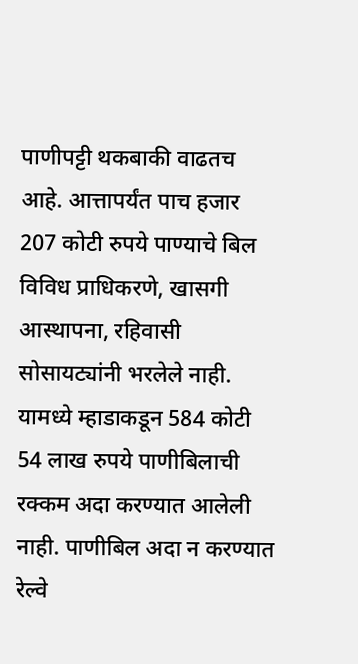पाणीपट्टी थकबाकी वाढतच आहे. आत्तापर्यंत पाच हजार 207 कोटी रुपये पाण्याचे बिल विविध प्राधिकरणे, खासगी आस्थापना, रहिवासी सोसायट्यांनी भरलेले नाही.
यामध्ये म्हाडाकडून 584 कोटी 54 लाख रुपये पाणीबिलाची रक्कम अदा करण्यात आलेली नाही. पाणीबिल अदा न करण्यात रेल्वे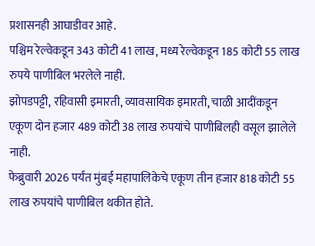प्रशासनही आघाडीवर आहे.
पश्चिम रेल्वेकडून 343 कोटी 41 लाख, मध्य रेल्वेकडून 185 कोटी 55 लाख रुपये पाणीबिल भरलेले नाही.
झोपडपट्टी, रहिवासी इमारती, व्यावसायिक इमारती, चाळी आदींकडून एकूण दोन हजार 489 कोटी 38 लाख रुपयांचे पाणीबिलही वसूल झालेले नाही.
फेब्रुवारी 2026 पर्यंत मुंबई महापालिकेचे एकूण तीन हजार 818 कोटी 55 लाख रुपयांचे पाणीबिल थकीत होते.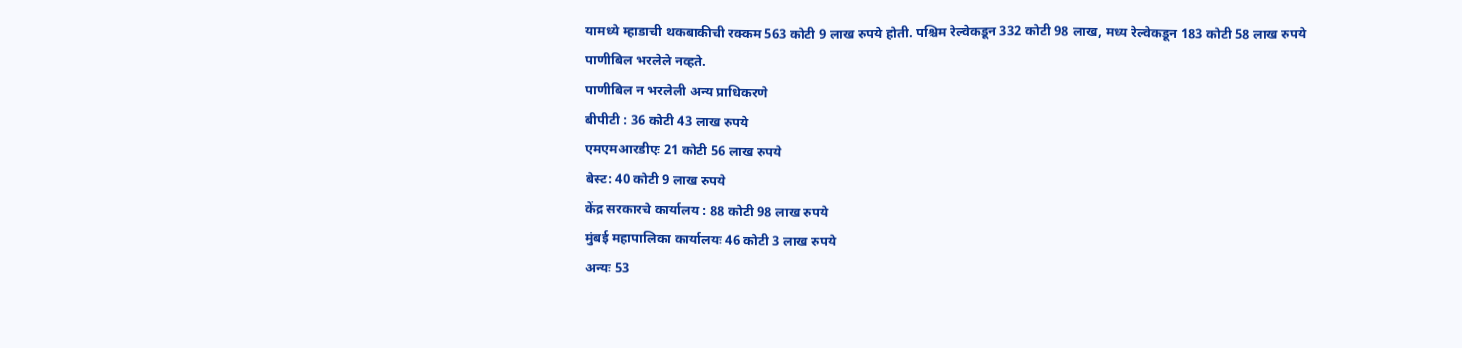यामध्ये म्हाडाची थकबाकीची रक्कम 563 कोटी 9 लाख रुपये होती. पश्चिम रेल्वेकडून 332 कोटी 98 लाख, मध्य रेल्वेकडून 183 कोटी 58 लाख रुपये पाणीबिल भरलेले नव्हते.
पाणीबिल न भरलेली अन्य प्राधिकरणे
बीपीटी : 36 कोटी 43 लाख रुपये
एमएमआरडीएः 21 कोटी 56 लाख रुपये
बेस्ट: 40 कोटी 9 लाख रुपये
केंद्र सरकारचे कार्यालय : 88 कोटी 98 लाख रुपये
मुंबई महापालिका कार्यालयः 46 कोटी 3 लाख रुपये
अन्यः 53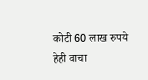कोटी 60 लाख रुपये
हेही वाचा